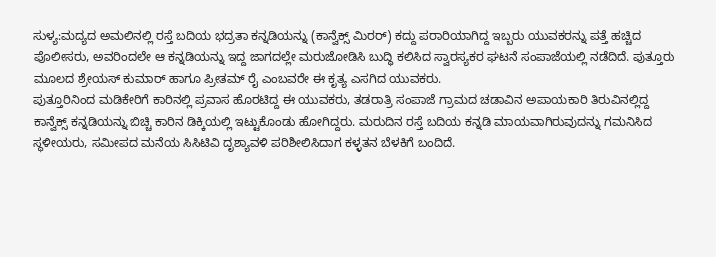ಸುಳ್ಯ:ಮದ್ಯದ ಅಮಲಿನಲ್ಲಿ ರಸ್ತೆ ಬದಿಯ ಭದ್ರತಾ ಕನ್ನಡಿಯನ್ನು (ಕಾನ್ವೆಕ್ಸ್ ಮಿರರ್) ಕದ್ದು ಪರಾರಿಯಾಗಿದ್ದ ಇಬ್ಬರು ಯುವಕರನ್ನು ಪತ್ತೆ ಹಚ್ಚಿದ ಪೊಲೀಸರು, ಅವರಿಂದಲೇ ಆ ಕನ್ನಡಿಯನ್ನು ಇದ್ದ ಜಾಗದಲ್ಲೇ ಮರುಜೋಡಿಸಿ ಬುದ್ಧಿ ಕಲಿಸಿದ ಸ್ವಾರಸ್ಯಕರ ಘಟನೆ ಸಂಪಾಜೆಯಲ್ಲಿ ನಡೆದಿದೆ. ಪುತ್ತೂರು ಮೂಲದ ಶ್ರೇಯಸ್ ಕುಮಾರ್ ಹಾಗೂ ಪ್ರೀತಮ್ ರೈ ಎಂಬವರೇ ಈ ಕೃತ್ಯ ಎಸಗಿದ ಯುವಕರು.
ಪುತ್ತೂರಿನಿಂದ ಮಡಿಕೇರಿಗೆ ಕಾರಿನಲ್ಲಿ ಪ್ರವಾಸ ಹೊರಟಿದ್ದ ಈ ಯುವಕರು, ತಡರಾತ್ರಿ ಸಂಪಾಜೆ ಗ್ರಾಮದ ಚಡಾವಿನ ಅಪಾಯಕಾರಿ ತಿರುವಿನಲ್ಲಿದ್ದ ಕಾನ್ವೆಕ್ಸ್ ಕನ್ನಡಿಯನ್ನು ಬಿಚ್ಚಿ ಕಾರಿನ ಡಿಕ್ಕಿಯಲ್ಲಿ ಇಟ್ಟುಕೊಂಡು ಹೋಗಿದ್ದರು. ಮರುದಿನ ರಸ್ತೆ ಬದಿಯ ಕನ್ನಡಿ ಮಾಯವಾಗಿರುವುದನ್ನು ಗಮನಿಸಿದ ಸ್ಥಳೀಯರು, ಸಮೀಪದ ಮನೆಯ ಸಿಸಿಟಿವಿ ದೃಶ್ಯಾವಳಿ ಪರಿಶೀಲಿಸಿದಾಗ ಕಳ್ಳತನ ಬೆಳಕಿಗೆ ಬಂದಿದೆ.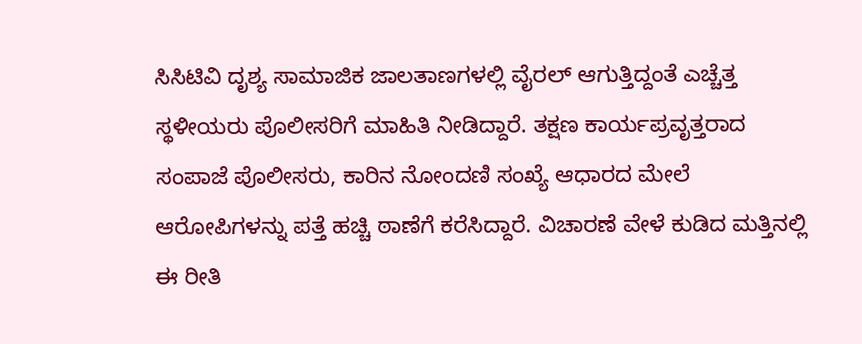ಸಿಸಿಟಿವಿ ದೃಶ್ಯ ಸಾಮಾಜಿಕ ಜಾಲತಾಣಗಳಲ್ಲಿ ವೈರಲ್ ಆಗುತ್ತಿದ್ದಂತೆ ಎಚ್ಚೆತ್ತ ಸ್ಥಳೀಯರು ಪೊಲೀಸರಿಗೆ ಮಾಹಿತಿ ನೀಡಿದ್ದಾರೆ. ತಕ್ಷಣ ಕಾರ್ಯಪ್ರವೃತ್ತರಾದ ಸಂಪಾಜೆ ಪೊಲೀಸರು, ಕಾರಿನ ನೋಂದಣಿ ಸಂಖ್ಯೆ ಆಧಾರದ ಮೇಲೆ ಆರೋಪಿಗಳನ್ನು ಪತ್ತೆ ಹಚ್ಚಿ ಠಾಣೆಗೆ ಕರೆಸಿದ್ದಾರೆ. ವಿಚಾರಣೆ ವೇಳೆ ಕುಡಿದ ಮತ್ತಿನಲ್ಲಿ ಈ ರೀತಿ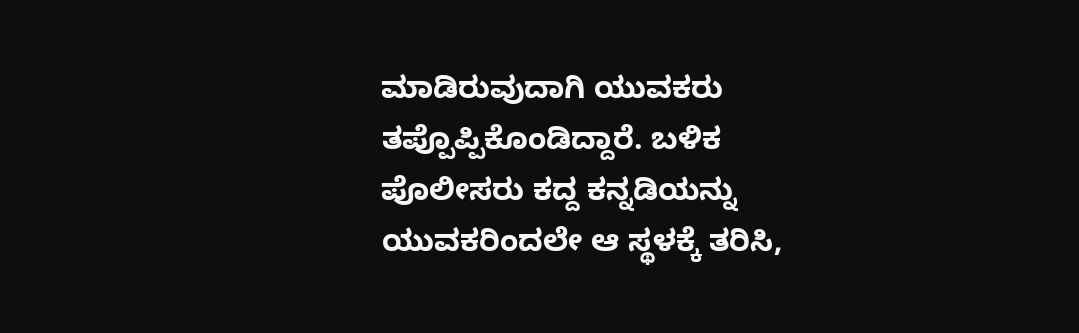ಮಾಡಿರುವುದಾಗಿ ಯುವಕರು ತಪ್ಪೊಪ್ಪಿಕೊಂಡಿದ್ದಾರೆ. ಬಳಿಕ ಪೊಲೀಸರು ಕದ್ದ ಕನ್ನಡಿಯನ್ನು ಯುವಕರಿಂದಲೇ ಆ ಸ್ಥಳಕ್ಕೆ ತರಿಸಿ,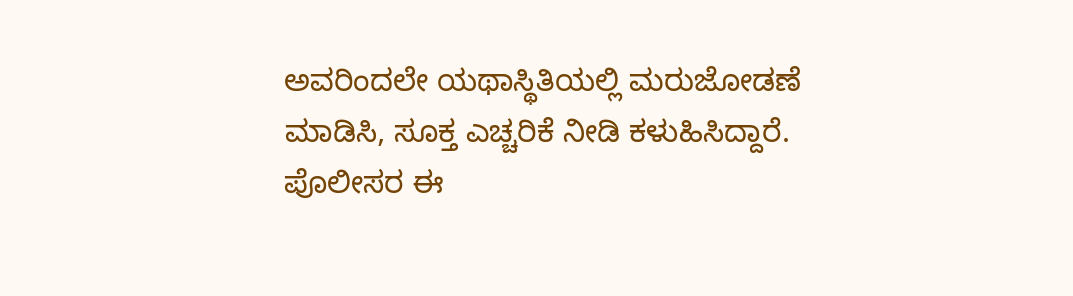ಅವರಿಂದಲೇ ಯಥಾಸ್ಥಿತಿಯಲ್ಲಿ ಮರುಜೋಡಣೆ ಮಾಡಿಸಿ, ಸೂಕ್ತ ಎಚ್ಚರಿಕೆ ನೀಡಿ ಕಳುಹಿಸಿದ್ದಾರೆ. ಪೊಲೀಸರ ಈ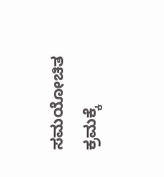ಸಮಯೋಚಿತ ಕ್ರಮಕ್ಕೆ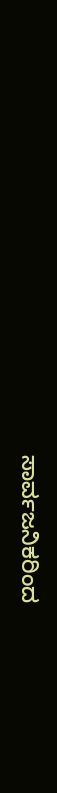ಸಾರ್ವಜನಿಕರಿಂದ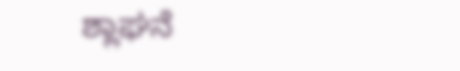ಶ್ಲಾಘನೆ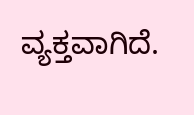ವ್ಯಕ್ತವಾಗಿದೆ.